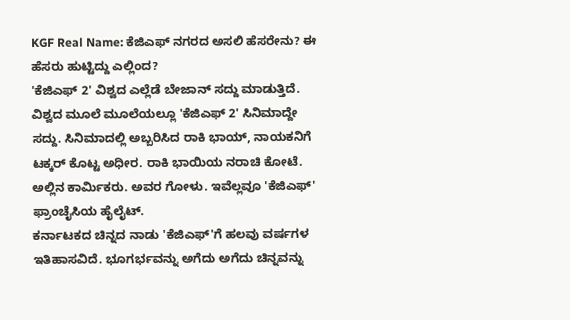KGF Real Name: ಕೆಜಿಎಫ್ ನಗರದ ಅಸಲಿ ಹೆಸರೇನು? ಈ ಹೆಸರು ಹುಟ್ಟಿದ್ದು ಎಲ್ಲಿಂದ?
'ಕೆಜಿಎಫ್ 2' ವಿಶ್ವದ ಎಲ್ಲೆಡೆ ಬೇಜಾನ್ ಸದ್ದು ಮಾಡುತ್ತಿದೆ. ವಿಶ್ವದ ಮೂಲೆ ಮೂಲೆಯಲ್ಲೂ 'ಕೆಜಿಎಫ್ 2' ಸಿನಿಮಾದ್ದೇ ಸದ್ದು. ಸಿನಿಮಾದಲ್ಲಿ ಅಬ್ಬರಿಸಿದ ರಾಕಿ ಭಾಯ್, ನಾಯಕನಿಗೆ ಟಕ್ಕರ್ ಕೊಟ್ಟ ಅಧೀರ. ರಾಕಿ ಭಾಯಿಯ ನರಾಚಿ ಕೋಟೆ. ಅಲ್ಲಿನ ಕಾರ್ಮಿಕರು. ಅವರ ಗೋಳು. ಇವೆಲ್ಲವೂ 'ಕೆಜಿಎಫ್' ಫ್ರಾಂಚೈಸಿಯ ಹೈಲೈಟ್.
ಕರ್ನಾಟಕದ ಚಿನ್ನದ ನಾಡು 'ಕೆಜಿಎಫ್'ಗೆ ಹಲವು ವರ್ಷಗಳ ಇತಿಹಾಸವಿದೆ. ಭೂಗರ್ಭವನ್ನು ಅಗೆದು ಅಗೆದು ಚಿನ್ನವನ್ನು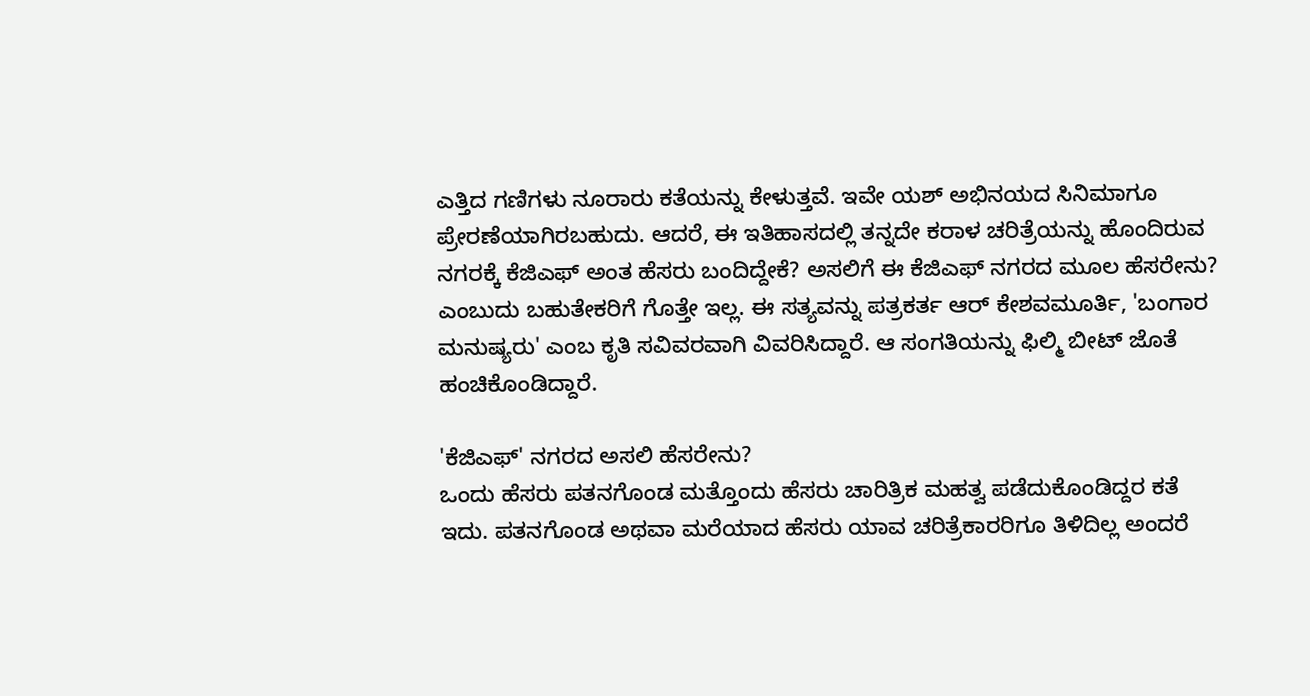ಎತ್ತಿದ ಗಣಿಗಳು ನೂರಾರು ಕತೆಯನ್ನು ಕೇಳುತ್ತವೆ. ಇವೇ ಯಶ್ ಅಭಿನಯದ ಸಿನಿಮಾಗೂ ಪ್ರೇರಣೆಯಾಗಿರಬಹುದು. ಆದರೆ, ಈ ಇತಿಹಾಸದಲ್ಲಿ ತನ್ನದೇ ಕರಾಳ ಚರಿತ್ರೆಯನ್ನು ಹೊಂದಿರುವ ನಗರಕ್ಕೆ ಕೆಜಿಎಫ್ ಅಂತ ಹೆಸರು ಬಂದಿದ್ದೇಕೆ? ಅಸಲಿಗೆ ಈ ಕೆಜಿಎಫ್ ನಗರದ ಮೂಲ ಹೆಸರೇನು? ಎಂಬುದು ಬಹುತೇಕರಿಗೆ ಗೊತ್ತೇ ಇಲ್ಲ. ಈ ಸತ್ಯವನ್ನು ಪತ್ರಕರ್ತ ಆರ್ ಕೇಶವಮೂರ್ತಿ, 'ಬಂಗಾರ ಮನುಷ್ಯರು' ಎಂಬ ಕೃತಿ ಸವಿವರವಾಗಿ ವಿವರಿಸಿದ್ದಾರೆ. ಆ ಸಂಗತಿಯನ್ನು ಫಿಲ್ಮಿ ಬೀಟ್ ಜೊತೆ ಹಂಚಿಕೊಂಡಿದ್ದಾರೆ.

'ಕೆಜಿಎಫ್' ನಗರದ ಅಸಲಿ ಹೆಸರೇನು?
ಒಂದು ಹೆಸರು ಪತನಗೊಂಡ ಮತ್ತೊಂದು ಹೆಸರು ಚಾರಿತ್ರಿಕ ಮಹತ್ವ ಪಡೆದುಕೊಂಡಿದ್ದರ ಕತೆ ಇದು. ಪತನಗೊಂಡ ಅಥವಾ ಮರೆಯಾದ ಹೆಸರು ಯಾವ ಚರಿತ್ರೆಕಾರರಿಗೂ ತಿಳಿದಿಲ್ಲ ಅಂದರೆ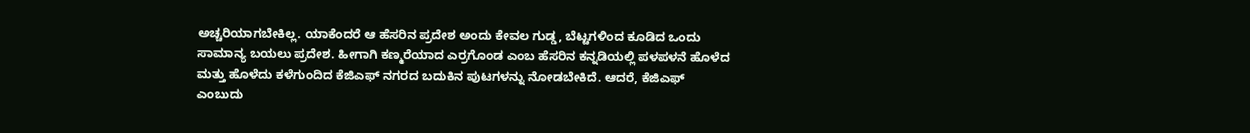ಅಚ್ಚರಿಯಾಗಬೇಕಿಲ್ಲ. ಯಾಕೆಂದರೆ ಆ ಹೆಸರಿನ ಪ್ರದೇಶ ಅಂದು ಕೇವಲ ಗುಡ್ಡ, ಬೆಟ್ಟಗಳಿಂದ ಕೂಡಿದ ಒಂದು ಸಾಮಾನ್ಯ ಬಯಲು ಪ್ರದೇಶ. ಹೀಗಾಗಿ ಕಣ್ಮರೆಯಾದ ಎರ್ರಗೊಂಡ ಎಂಬ ಹೆಸರಿನ ಕನ್ನಡಿಯಲ್ಲಿ ಪಳಪಳನೆ ಹೊಳೆದ ಮತ್ತು ಹೊಳೆದು ಕಳೆಗುಂದಿದ ಕೆಜಿಎಫ್ ನಗರದ ಬದುಕಿನ ಪುಟಗಳನ್ನು ನೋಡಬೇಕಿದೆ. ಆದರೆ, ಕೆಜಿಎಫ್ ಎಂಬುದು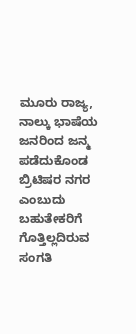ಮೂರು ರಾಜ್ಯ, ನಾಲ್ಕು ಭಾಷೆಯ ಜನರಿಂದ ಜನ್ಮ ಪಡೆದುಕೊಂಡ ಬ್ರಿಟಿಷರ ನಗರ ಎಂಬುದು ಬಹುತೇಕರಿಗೆ ಗೊತ್ತಿಲ್ಲದಿರುವ ಸಂಗತಿ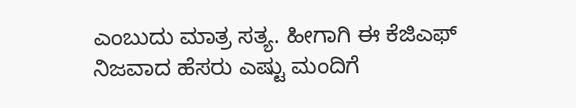ಎಂಬುದು ಮಾತ್ರ ಸತ್ಯ. ಹೀಗಾಗಿ ಈ ಕೆಜಿಎಫ್ ನಿಜವಾದ ಹೆಸರು ಎಷ್ಟು ಮಂದಿಗೆ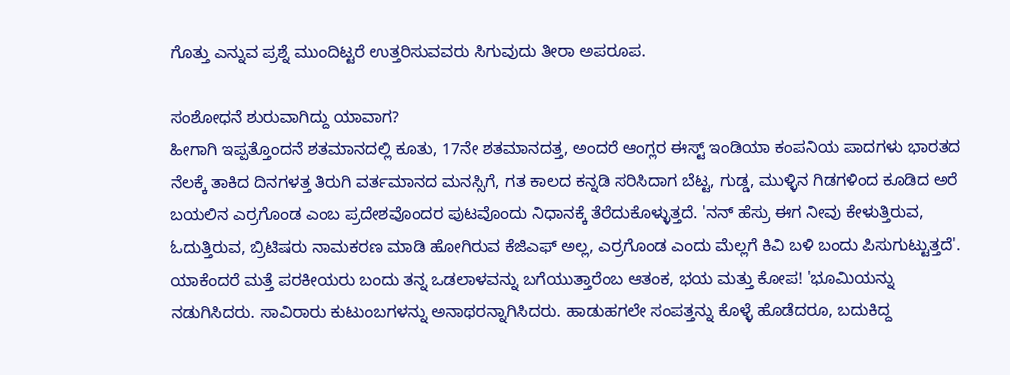ಗೊತ್ತು ಎನ್ನುವ ಪ್ರಶ್ನೆ ಮುಂದಿಟ್ಟರೆ ಉತ್ತರಿಸುವವರು ಸಿಗುವುದು ತೀರಾ ಅಪರೂಪ.

ಸಂಶೋಧನೆ ಶುರುವಾಗಿದ್ದು ಯಾವಾಗ?
ಹೀಗಾಗಿ ಇಪ್ಪತ್ತೊಂದನೆ ಶತಮಾನದಲ್ಲಿ ಕೂತು, 17ನೇ ಶತಮಾನದತ್ತ, ಅಂದರೆ ಆಂಗ್ಲರ ಈಸ್ಟ್ ಇಂಡಿಯಾ ಕಂಪನಿಯ ಪಾದಗಳು ಭಾರತದ ನೆಲಕ್ಕೆ ತಾಕಿದ ದಿನಗಳತ್ತ ತಿರುಗಿ ವರ್ತಮಾನದ ಮನಸ್ಸಿಗೆ, ಗತ ಕಾಲದ ಕನ್ನಡಿ ಸರಿಸಿದಾಗ ಬೆಟ್ಟ, ಗುಡ್ಡ, ಮುಳ್ಳಿನ ಗಿಡಗಳಿಂದ ಕೂಡಿದ ಅರೆ ಬಯಲಿನ ಎರ್ರಗೊಂಡ ಎಂಬ ಪ್ರದೇಶವೊಂದರ ಪುಟವೊಂದು ನಿಧಾನಕ್ಕೆ ತೆರೆದುಕೊಳ್ಳುತ್ತದೆ. 'ನನ್ ಹೆಸ್ರು ಈಗ ನೀವು ಕೇಳುತ್ತಿರುವ, ಓದುತ್ತಿರುವ, ಬ್ರಿಟಿಷರು ನಾಮಕರಣ ಮಾಡಿ ಹೋಗಿರುವ ಕೆಜಿಎಫ್ ಅಲ್ಲ, ಎರ್ರಗೊಂಡ ಎಂದು ಮೆಲ್ಲಗೆ ಕಿವಿ ಬಳಿ ಬಂದು ಪಿಸುಗುಟ್ಟುತ್ತದೆ'. ಯಾಕೆಂದರೆ ಮತ್ತೆ ಪರಕೀಯರು ಬಂದು ತನ್ನ ಒಡಲಾಳವನ್ನು ಬಗೆಯುತ್ತಾರೆಂಬ ಆತಂಕ, ಭಯ ಮತ್ತು ಕೋಪ! 'ಭೂಮಿಯನ್ನು ನಡುಗಿಸಿದರು. ಸಾವಿರಾರು ಕುಟುಂಬಗಳನ್ನು ಅನಾಥರನ್ನಾಗಿಸಿದರು. ಹಾಡುಹಗಲೇ ಸಂಪತ್ತನ್ನು ಕೊಳ್ಳೆ ಹೊಡೆದರೂ, ಬದುಕಿದ್ದ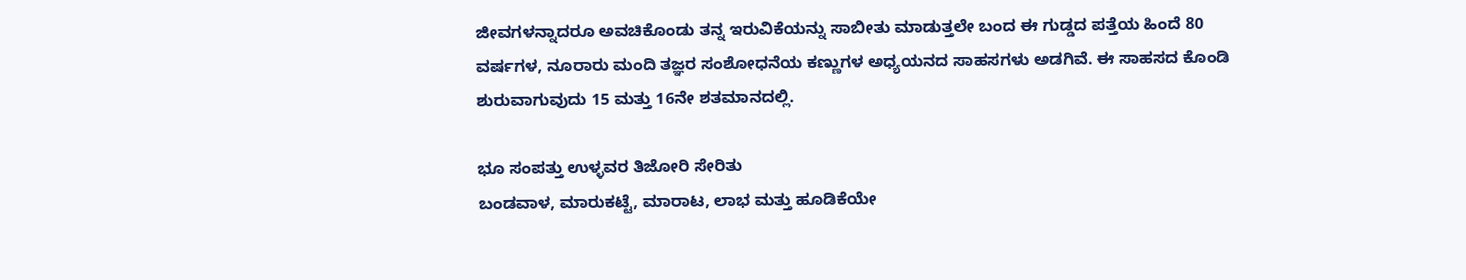ಜೀವಗಳನ್ನಾದರೂ ಅವಚಿಕೊಂಡು ತನ್ನ ಇರುವಿಕೆಯನ್ನು ಸಾಬೀತು ಮಾಡುತ್ತಲೇ ಬಂದ ಈ ಗುಡ್ಡದ ಪತ್ತೆಯ ಹಿಂದೆ 80 ವರ್ಷಗಳ, ನೂರಾರು ಮಂದಿ ತಜ್ಞರ ಸಂಶೋಧನೆಯ ಕಣ್ಣುಗಳ ಅಧ್ಯಯನದ ಸಾಹಸಗಳು ಅಡಗಿವೆ. ಈ ಸಾಹಸದ ಕೊಂಡಿ ಶುರುವಾಗುವುದು 15 ಮತ್ತು 16ನೇ ಶತಮಾನದಲ್ಲಿ.

ಭೂ ಸಂಪತ್ತು ಉಳ್ಳವರ ತಿಜೋರಿ ಸೇರಿತು
ಬಂಡವಾಳ, ಮಾರುಕಟ್ಟೆ, ಮಾರಾಟ, ಲಾಭ ಮತ್ತು ಹೂಡಿಕೆಯೇ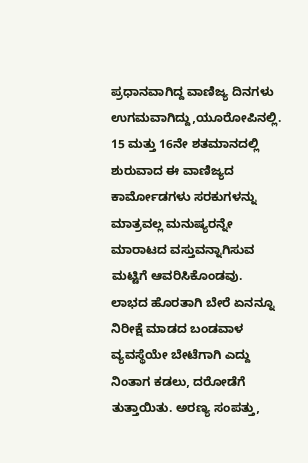ಪ್ರಧಾನವಾಗಿದ್ದ ವಾಣಿಜ್ಯ ದಿನಗಳು ಉಗಮವಾಗಿದ್ದು,ಯೂರೋಪಿನಲ್ಲಿ. 15 ಮತ್ತು 16ನೇ ಶತಮಾನದಲ್ಲಿ ಶುರುವಾದ ಈ ವಾಣಿಜ್ಯದ ಕಾರ್ಮೋಡಗಳು ಸರಕುಗಳನ್ನು ಮಾತ್ರವಲ್ಲ ಮನುಷ್ಯರನ್ನೇ ಮಾರಾಟದ ವಸ್ತುವನ್ನಾಗಿಸುವ ಮಟ್ಟಿಗೆ ಆವರಿಸಿಕೊಂಡವು. ಲಾಭದ ಹೊರತಾಗಿ ಬೇರೆ ಏನನ್ನೂ ನಿರೀಕ್ಷೆ ಮಾಡದ ಬಂಡವಾಳ ವ್ಯವಸ್ಥೆಯೇ ಬೇಟೆಗಾಗಿ ಎದ್ದು ನಿಂತಾಗ ಕಡಲು, ದರೋಡೆಗೆ ತುತ್ತಾಯಿತು. ಅರಣ್ಯ ಸಂಪತ್ತು,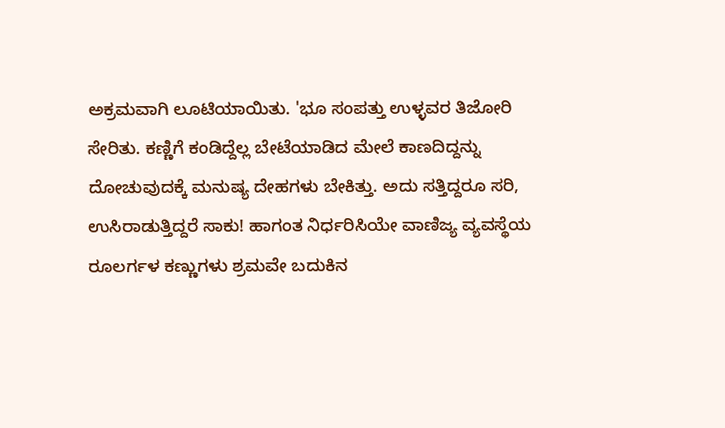ಅಕ್ರಮವಾಗಿ ಲೂಟಿಯಾಯಿತು. 'ಭೂ ಸಂಪತ್ತು ಉಳ್ಳವರ ತಿಜೋರಿ ಸೇರಿತು. ಕಣ್ಣಿಗೆ ಕಂಡಿದ್ದೆಲ್ಲ ಬೇಟೆಯಾಡಿದ ಮೇಲೆ ಕಾಣದಿದ್ದನ್ನು ದೋಚುವುದಕ್ಕೆ ಮನುಷ್ಯ ದೇಹಗಳು ಬೇಕಿತ್ತು. ಅದು ಸತ್ತಿದ್ದರೂ ಸರಿ, ಉಸಿರಾಡುತ್ತಿದ್ದರೆ ಸಾಕು! ಹಾಗಂತ ನಿರ್ಧರಿಸಿಯೇ ವಾಣಿಜ್ಯ ವ್ಯವಸ್ಥೆಯ ರೂಲರ್ಗಳ ಕಣ್ಣುಗಳು ಶ್ರಮವೇ ಬದುಕಿನ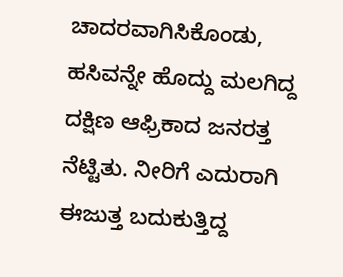ಚಾದರವಾಗಿಸಿಕೊಂಡು, ಹಸಿವನ್ನೇ ಹೊದ್ದು ಮಲಗಿದ್ದ ದಕ್ಷಿಣ ಆಫ್ರಿಕಾದ ಜನರತ್ತ ನೆಟ್ಟಿತು. ನೀರಿಗೆ ಎದುರಾಗಿ ಈಜುತ್ತ ಬದುಕುತ್ತಿದ್ದ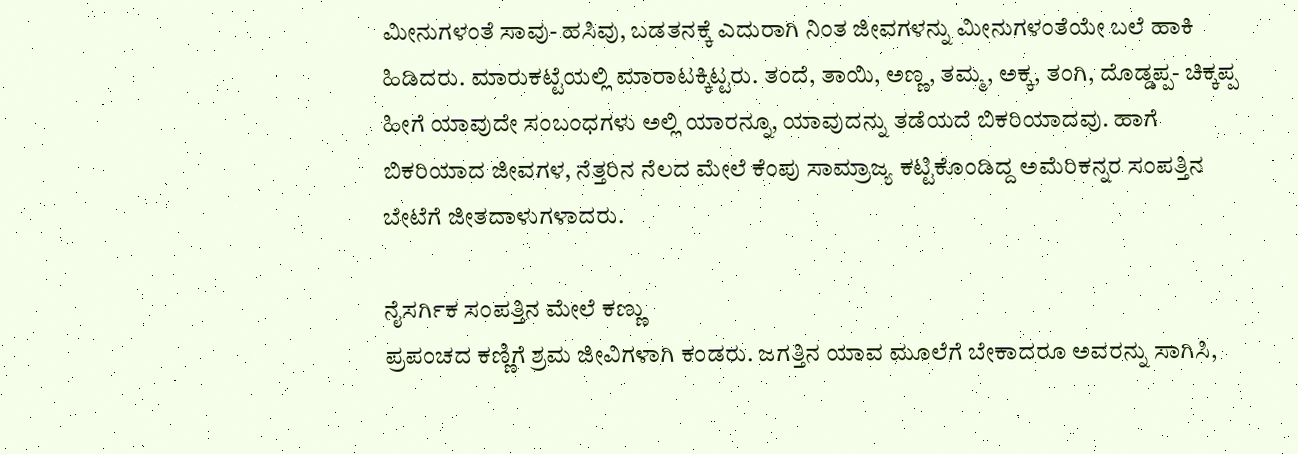ಮೀನುಗಳಂತೆ ಸಾವು- ಹಸಿವು, ಬಡತನಕ್ಕೆ ಎದುರಾಗಿ ನಿಂತ ಜೀವಗಳನ್ನು ಮೀನುಗಳಂತೆಯೇ ಬಲೆ ಹಾಕಿ ಹಿಡಿದರು. ಮಾರುಕಟ್ಟೆಯಲ್ಲಿ ಮಾರಾಟಕ್ಕಿಟ್ಟರು. ತಂದೆ, ತಾಯಿ, ಅಣ್ಣ, ತಮ್ಮ, ಅಕ್ಕ, ತಂಗಿ, ದೊಡ್ಡಪ್ಪ- ಚಿಕ್ಕಪ್ಪ ಹೀಗೆ ಯಾವುದೇ ಸಂಬಂಧಗಳು ಅಲ್ಲಿ ಯಾರನ್ನೂ, ಯಾವುದನ್ನು ತಡೆಯದೆ ಬಿಕರಿಯಾದವು. ಹಾಗೆ ಬಿಕರಿಯಾದ ಜೀವಗಳ, ನೆತ್ತರಿನ ನೆಲದ ಮೇಲೆ ಕೆಂಪು ಸಾಮ್ರಾಜ್ಯ ಕಟ್ಟಿಕೊಂಡಿದ್ದ ಅಮೆರಿಕನ್ನರ ಸಂಪತ್ತಿನ ಬೇಟೆಗೆ ಜೀತದಾಳುಗಳಾದರು.

ನೈಸರ್ಗಿಕ ಸಂಪತ್ತಿನ ಮೇಲೆ ಕಣ್ಣು
ಪ್ರಪಂಚದ ಕಣ್ಣಿಗೆ ಶ್ರಮ ಜೀವಿಗಳಾಗಿ ಕಂಡರು. ಜಗತ್ತಿನ ಯಾವ ಮೂಲೆಗೆ ಬೇಕಾದರೂ ಅವರನ್ನು ಸಾಗಿಸಿ,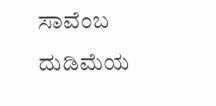ಸಾವೆಂಬ ದುಡಿಮೆಯ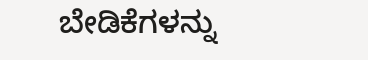ಬೇಡಿಕೆಗಳನ್ನು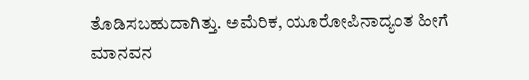ತೊಡಿಸಬಹುದಾಗಿತ್ತು. ಅಮೆರಿಕ, ಯೂರೋಪಿನಾದ್ಯಂತ ಹೀಗೆ ಮಾನವನ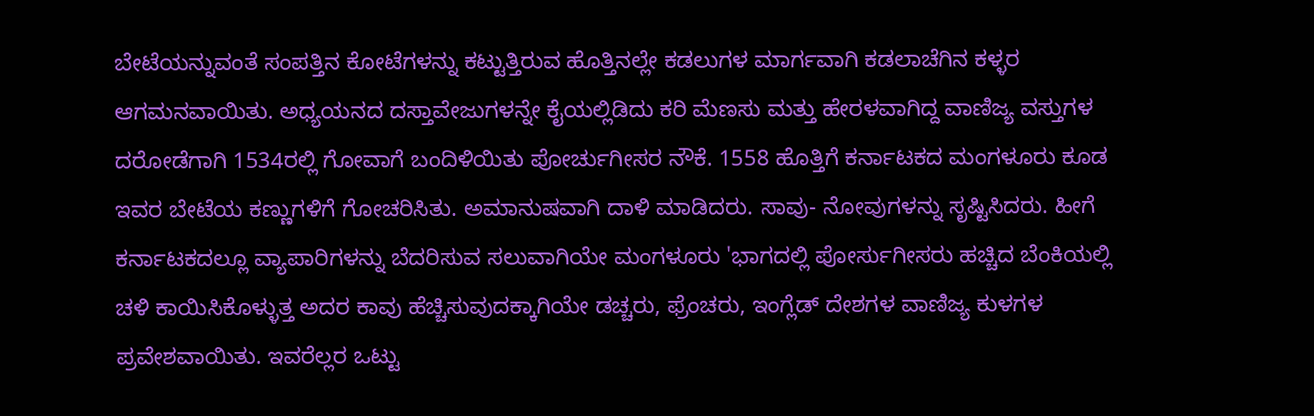ಬೇಟೆಯನ್ನುವಂತೆ ಸಂಪತ್ತಿನ ಕೋಟೆಗಳನ್ನು ಕಟ್ಟುತ್ತಿರುವ ಹೊತ್ತಿನಲ್ಲೇ ಕಡಲುಗಳ ಮಾರ್ಗವಾಗಿ ಕಡಲಾಚೆಗಿನ ಕಳ್ಳರ ಆಗಮನವಾಯಿತು. ಅಧ್ಯಯನದ ದಸ್ತಾವೇಜುಗಳನ್ನೇ ಕೈಯಲ್ಲಿಡಿದು ಕರಿ ಮೆಣಸು ಮತ್ತು ಹೇರಳವಾಗಿದ್ದ ವಾಣಿಜ್ಯ ವಸ್ತುಗಳ ದರೋಡೆಗಾಗಿ 1534ರಲ್ಲಿ ಗೋವಾಗೆ ಬಂದಿಳಿಯಿತು ಪೋರ್ಚುಗೀಸರ ನೌಕೆ. 1558 ಹೊತ್ತಿಗೆ ಕರ್ನಾಟಕದ ಮಂಗಳೂರು ಕೂಡ ಇವರ ಬೇಟೆಯ ಕಣ್ಣುಗಳಿಗೆ ಗೋಚರಿಸಿತು. ಅಮಾನುಷವಾಗಿ ದಾಳಿ ಮಾಡಿದರು. ಸಾವು- ನೋವುಗಳನ್ನು ಸೃಷ್ಟಿಸಿದರು. ಹೀಗೆ ಕರ್ನಾಟಕದಲ್ಲೂ ವ್ಯಾಪಾರಿಗಳನ್ನು ಬೆದರಿಸುವ ಸಲುವಾಗಿಯೇ ಮಂಗಳೂರು 'ಭಾಗದಲ್ಲಿ ಪೋರ್ಸುಗೀಸರು ಹಚ್ಚಿದ ಬೆಂಕಿಯಲ್ಲಿ ಚಳಿ ಕಾಯಿಸಿಕೊಳ್ಳುತ್ತ ಅದರ ಕಾವು ಹೆಚ್ಚಿಸುವುದಕ್ಕಾಗಿಯೇ ಡಚ್ಚರು, ಫ್ರೆಂಚರು, ಇಂಗ್ಲೆಡ್ ದೇಶಗಳ ವಾಣಿಜ್ಯ ಕುಳಗಳ ಪ್ರವೇಶವಾಯಿತು. ಇವರೆಲ್ಲರ ಒಟ್ಟು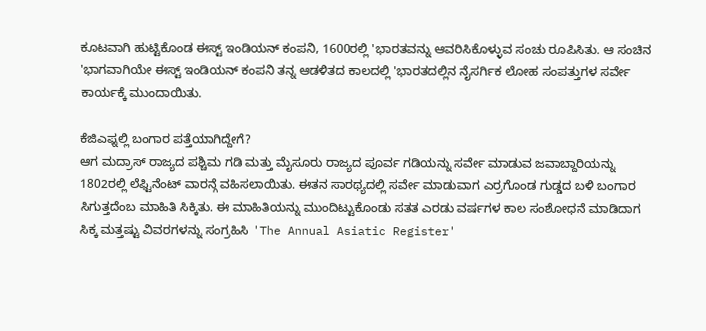ಕೂಟವಾಗಿ ಹುಟ್ಟಿಕೊಂಡ ಈಸ್ಟ್ ಇಂಡಿಯನ್ ಕಂಪನಿ, 1600ರಲ್ಲಿ 'ಭಾರತವನ್ನು ಆವರಿಸಿಕೊಳ್ಳುವ ಸಂಚು ರೂಪಿಸಿತು. ಆ ಸಂಚಿನ 'ಭಾಗವಾಗಿಯೇ ಈಸ್ಟ್ ಇಂಡಿಯನ್ ಕಂಪನಿ ತನ್ನ ಆಡಳಿತದ ಕಾಲದಲ್ಲಿ 'ಭಾರತದಲ್ಲಿನ ನೈಸರ್ಗಿಕ ಲೋಹ ಸಂಪತ್ತುಗಳ ಸರ್ವೇ ಕಾರ್ಯಕ್ಕೆ ಮುಂದಾಯಿತು.

ಕೆಜಿಎಫ್ನಲ್ಲಿ ಬಂಗಾರ ಪತ್ತೆಯಾಗಿದ್ದೇಗೆ?
ಆಗ ಮದ್ರಾಸ್ ರಾಜ್ಯದ ಪಶ್ಚಿಮ ಗಡಿ ಮತ್ತು ಮೈಸೂರು ರಾಜ್ಯದ ಪೂರ್ವ ಗಡಿಯನ್ನು ಸರ್ವೇ ಮಾಡುವ ಜವಾಬ್ದಾರಿಯನ್ನು 1802ರಲ್ಲಿ ಲೆಫ್ಟಿನೆಂಟ್ ವಾರನ್ಗೆ ವಹಿಸಲಾಯಿತು. ಈತನ ಸಾರಥ್ಯದಲ್ಲಿ ಸರ್ವೇ ಮಾಡುವಾಗ ಎರ್ರಗೊಂಡ ಗುಡ್ಡದ ಬಳಿ ಬಂಗಾರ ಸಿಗುತ್ತದೆಂಬ ಮಾಹಿತಿ ಸಿಕ್ಕಿತು. ಈ ಮಾಹಿತಿಯನ್ನು ಮುಂದಿಟ್ಟುಕೊಂಡು ಸತತ ಎರಡು ವರ್ಷಗಳ ಕಾಲ ಸಂಶೋಧನೆ ಮಾಡಿದಾಗ ಸಿಕ್ಕ ಮತ್ತಷ್ಟು ವಿವರಗಳನ್ನು ಸಂಗ್ರಹಿಸಿ 'The Annual Asiatic Register'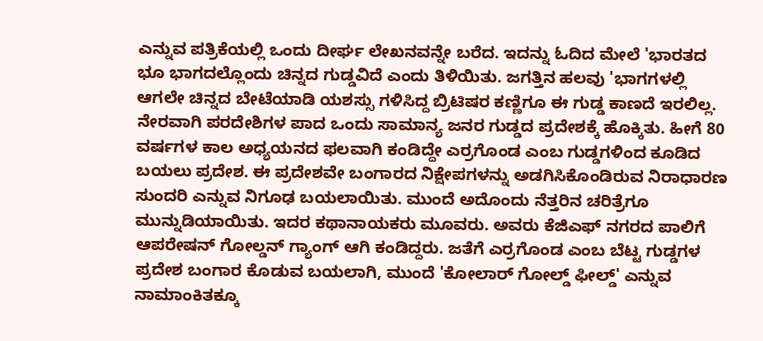ಎನ್ನುವ ಪತ್ರಿಕೆಯಲ್ಲಿ ಒಂದು ದೀರ್ಘ ಲೇಖನವನ್ನೇ ಬರೆದ. ಇದನ್ನು ಓದಿದ ಮೇಲೆ 'ಭಾರತದ ಭೂ ಭಾಗದಲ್ಲೊಂದು ಚಿನ್ನದ ಗುಡ್ಡವಿದೆ ಎಂದು ತಿಳಿಯಿತು. ಜಗತ್ತಿನ ಹಲವು 'ಭಾಗಗಳಲ್ಲಿ ಆಗಲೇ ಚಿನ್ನದ ಬೇಟೆಯಾಡಿ ಯಶಸ್ಸು ಗಳಿಸಿದ್ದ ಬ್ರಿಟಿಷರ ಕಣ್ಣಿಗೂ ಈ ಗುಡ್ಡ ಕಾಣದೆ ಇರಲಿಲ್ಲ. ನೇರವಾಗಿ ಪರದೇಶಿಗಳ ಪಾದ ಒಂದು ಸಾಮಾನ್ಯ ಜನರ ಗುಡ್ಡದ ಪ್ರದೇಶಕ್ಕೆ ಹೊಕ್ಕಿತು. ಹೀಗೆ 80 ವರ್ಷಗಳ ಕಾಲ ಅಧ್ಯಯನದ ಫಲವಾಗಿ ಕಂಡಿದ್ದೇ ಎರ್ರಗೊಂಡ ಎಂಬ ಗುಡ್ಡಗಳಿಂದ ಕೂಡಿದ ಬಯಲು ಪ್ರದೇಶ. ಈ ಪ್ರದೇಶವೇ ಬಂಗಾರದ ನಿಕ್ಷೇಪಗಳನ್ನು ಅಡಗಿಸಿಕೊಂಡಿರುವ ನಿರಾಧಾರಣ ಸುಂದರಿ ಎನ್ನುವ ನಿಗೂಢ ಬಯಲಾಯಿತು. ಮುಂದೆ ಅದೊಂದು ನೆತ್ತರಿನ ಚರಿತ್ರೆಗೂ ಮುನ್ನುಡಿಯಾಯಿತು. ಇದರ ಕಥಾನಾಯಕರು ಮೂವರು. ಅವರು ಕೆಜಿಎಫ್ ನಗರದ ಪಾಲಿಗೆ ಆಪರೇಷನ್ ಗೋಲ್ಡನ್ ಗ್ಯಾಂಗ್ ಆಗಿ ಕಂಡಿದ್ದರು. ಜತೆಗೆ ಎರ್ರಗೊಂಡ ಎಂಬ ಬೆಟ್ಟ ಗುಡ್ಡಗಳ ಪ್ರದೇಶ ಬಂಗಾರ ಕೊಡುವ ಬಯಲಾಗಿ, ಮುಂದೆ 'ಕೋಲಾರ್ ಗೋಲ್ಡ್ ಫೀಲ್ಡ್' ಎನ್ನುವ ನಾಮಾಂಕಿತಕ್ಕೂ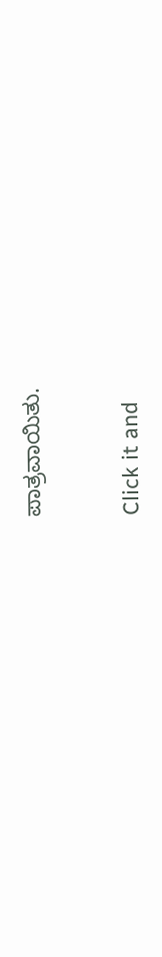ಪಾತ್ರವಾಯಿತು.


Click it and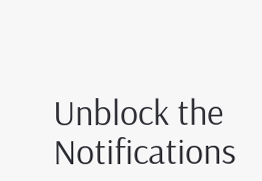Unblock the Notifications